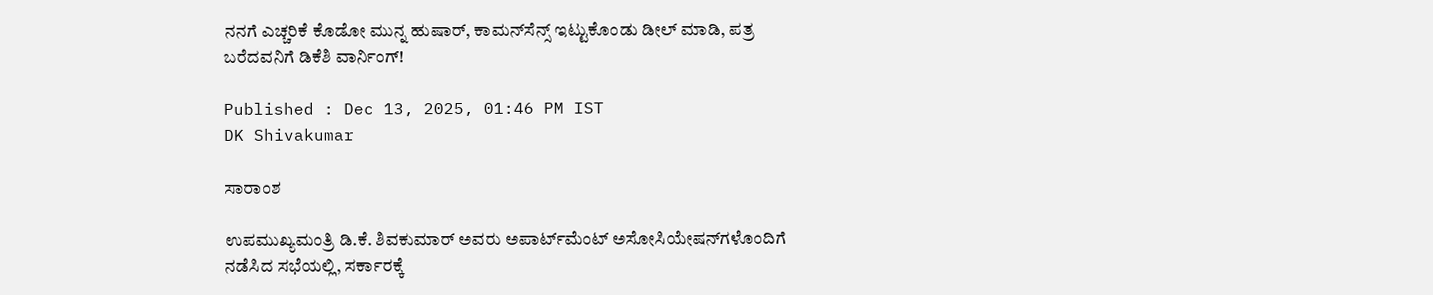ನನಗೆ ಎಚ್ಚರಿಕೆ ಕೊಡೋ ಮುನ್ನ ಹುಷಾರ್, ಕಾಮನ್‌ಸೆನ್ಸ್ ಇಟ್ಟುಕೊಂಡು ಡೀಲ್ ಮಾಡಿ, ಪತ್ರ ಬರೆದವನಿಗೆ ಡಿಕೆಶಿ ವಾರ್ನಿಂಗ್!

Published : Dec 13, 2025, 01:46 PM IST
DK Shivakumar

ಸಾರಾಂಶ

ಉಪಮುಖ್ಯಮಂತ್ರಿ ಡಿ.ಕೆ. ಶಿವಕುಮಾರ್ ಅವರು ಅಪಾರ್ಟ್‌ಮೆಂಟ್ ಅಸೋಸಿಯೇಷನ್‌ಗಳೊಂದಿಗೆ ನಡೆಸಿದ ಸಭೆಯಲ್ಲಿ, ಸರ್ಕಾರಕ್ಕೆ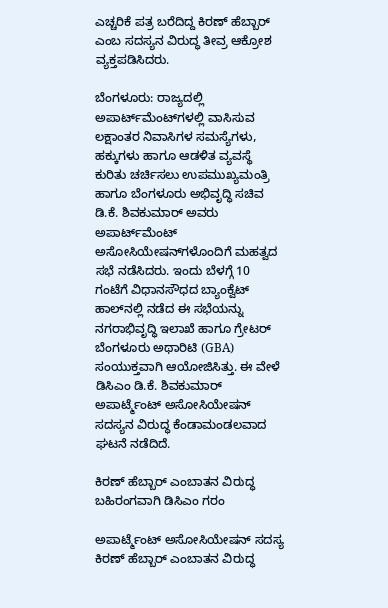ಎಚ್ಚರಿಕೆ ಪತ್ರ ಬರೆದಿದ್ದ ಕಿರಣ್ ಹೆಬ್ಬಾರ್ ಎಂಬ ಸದಸ್ಯನ ವಿರುದ್ಧ ತೀವ್ರ ಆಕ್ರೋಶ ವ್ಯಕ್ತಪಡಿಸಿದರು.

ಬೆಂಗಳೂರು: ರಾಜ್ಯದಲ್ಲಿ ಅಪಾರ್ಟ್‌ಮೆಂಟ್‌ಗಳಲ್ಲಿ ವಾಸಿಸುವ ಲಕ್ಷಾಂತರ ನಿವಾಸಿಗಳ ಸಮಸ್ಯೆಗಳು, ಹಕ್ಕುಗಳು ಹಾಗೂ ಆಡಳಿತ ವ್ಯವಸ್ಥೆ ಕುರಿತು ಚರ್ಚಿಸಲು ಉಪಮುಖ್ಯಮಂತ್ರಿ ಹಾಗೂ ಬೆಂಗಳೂರು ಅಭಿವೃದ್ಧಿ ಸಚಿವ ಡಿ.ಕೆ. ಶಿವಕುಮಾರ್ ಅವರು ಅಪಾರ್ಟ್‌ಮೆಂಟ್ ಅಸೋಸಿಯೇಷನ್‌ಗಳೊಂದಿಗೆ ಮಹತ್ವದ ಸಭೆ ನಡೆಸಿದರು. ಇಂದು ಬೆಳಗ್ಗೆ 10 ಗಂಟೆಗೆ ವಿಧಾನಸೌಧದ ಬ್ಯಾಂಕ್ವೆಟ್ ಹಾಲ್‌ನಲ್ಲಿ ನಡೆದ ಈ ಸಭೆಯನ್ನು ನಗರಾಭಿವೃದ್ಧಿ ಇಲಾಖೆ ಹಾಗೂ ಗ್ರೇಟರ್ ಬೆಂಗಳೂರು ಅಥಾರಿಟಿ (GBA) ಸಂಯುಕ್ತವಾಗಿ ಆಯೋಜಿಸಿತ್ತು. ಈ ವೇಳೆ ಡಿಸಿಎಂ ಡಿ.ಕೆ. ಶಿವಕುಮಾರ್ ಅಪಾರ್ಟ್ಮೆಂಟ್ ಅಸೋಸಿಯೇಷನ್ ಸದಸ್ಯನ ವಿರುದ್ಧ ಕೆಂಡಾಮಂಡಲವಾದ ಘಟನೆ ನಡೆದಿದೆ.

ಕಿರಣ್ ಹೆಬ್ಬಾರ್ ಎಂಬಾತನ ವಿರುದ್ಧ ಬಹಿರಂಗವಾಗಿ ಡಿಸಿಎಂ ಗರಂ

ಅಪಾರ್ಟ್ಮೆಂಟ್ ಅಸೋಸಿಯೇಷನ್ ಸದಸ್ಯ ಕಿರಣ್ ಹೆಬ್ಬಾರ್ ಎಂಬಾತನ ವಿರುದ್ಧ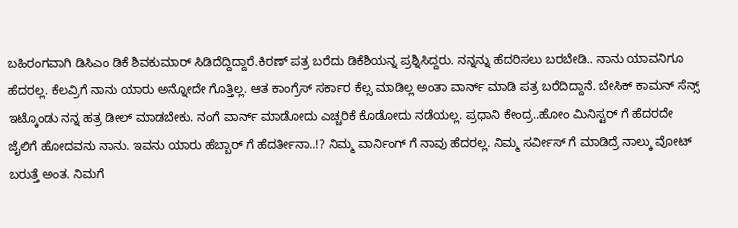ಬಹಿರಂಗವಾಗಿ ಡಿಸಿಎಂ ಡಿಕೆ ಶಿವಕುಮಾರ್ ಸಿಡಿದೆದ್ದಿದ್ದಾರೆ.ಕಿರಣ್ ಪತ್ರ ಬರೆದು ಡಿಕೆಶಿಯನ್ನ ಪ್ರಶ್ನಿಸಿದ್ದರು. ನನ್ನನ್ನು ಹೆದರಿಸಲು ಬರಬೇಡಿ.. ನಾನು ಯಾವನಿಗೂ ಹೆದರಲ್ಲ. ಕೆಲವ್ರಿಗೆ ನಾನು ಯಾರು ಅನ್ನೋದೇ ಗೊತ್ತಿಲ್ಲ. ಆತ ಕಾಂಗ್ರೆಸ್ ಸರ್ಕಾರ ಕೆಲ್ಸ ಮಾಡಿಲ್ಲ ಅಂತಾ ವಾರ್ನ್ ಮಾಡಿ ಪತ್ರ ಬರೆದಿದ್ದಾನೆ. ಬೇಸಿಕ್ ಕಾಮನ್ ಸೆನ್ಸ್ ಇಟ್ಕೊಂಡು ನನ್ನ ಹತ್ರ ಡೀಲ್ ಮಾಡಬೇಕು. ನಂಗೆ ವಾರ್ನ್ ಮಾಡೋದು ಎಚ್ಚರಿಕೆ ಕೊಡೋದು ನಡೆಯಲ್ಲ. ಪ್ರಧಾನಿ ಕೇಂದ್ರ..ಹೋಂ ಮಿನಿಸ್ಟರ್ ಗೆ ಹೆದರದೇ ಜೈಲಿಗೆ ಹೋದವನು ನಾನು‌. ಇವನು ಯಾರು ಹೆಬ್ಬಾರ್ ಗೆ ಹೆದರ್ತೀನಾ..!? ನಿಮ್ಮ‌ ವಾರ್ನಿಂಗ್ ಗೆ ನಾವು ಹೆದರಲ್ಲ. ನಿಮ್ಮ ಸರ್ವೀಸ್ ಗೆ ಮಾಡಿದ್ರೆ ನಾಲ್ಕು ವೋಟ್ ಬರುತ್ತೆ ಅಂತ. ನಿಮಗೆ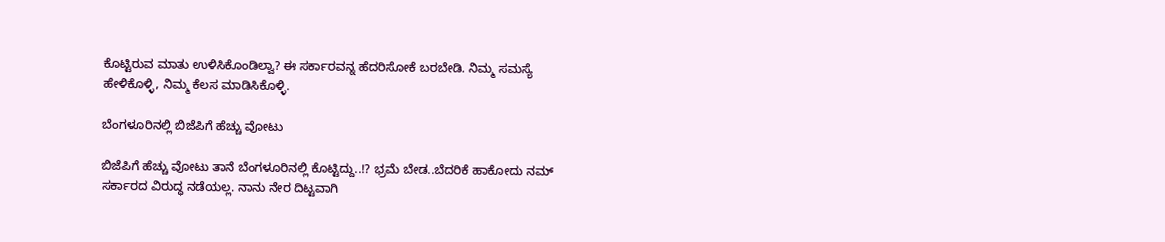ಕೊಟ್ಟಿರುವ ಮಾತು ಉಳಿಸಿಕೊಂಡಿಲ್ವಾ? ಈ ಸರ್ಕಾರವನ್ನ ಹೆದರಿಸೋಕೆ ಬರಬೇಡಿ. ನಿಮ್ಮ ಸಮಸ್ಯೆ ಹೇಳಿಕೊಳ್ಳಿ, ನಿಮ್ಮ‌ ಕೆಲಸ ಮಾಡಿಸಿಕೊಳ್ಳಿ.

ಬೆಂಗಳೂರಿನಲ್ಲಿ ಬಿಜೆಪಿಗೆ ಹೆಚ್ಚು ವೋಟು

ಬಿಜೆಪಿಗೆ ಹೆಚ್ಚು ವೋಟು ತಾನೆ ಬೆಂಗಳೂರಿನಲ್ಲಿ ಕೊಟ್ಟಿದ್ದು..!? ಭ್ರಮೆ ಬೇಡ..ಬೆದರಿಕೆ ಹಾಕೋದು ನಮ್ ಸರ್ಕಾರದ ವಿರುದ್ಧ ನಡೆಯಲ್ಲ. ನಾನು ನೇರ ದಿಟ್ಟವಾಗಿ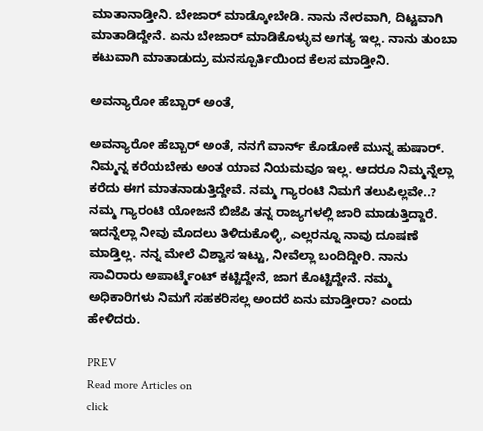ಮಾತಾನಾಡ್ತೀನಿ. ಬೇಜಾರ್ ಮಾಡ್ಕೋಬೇಡಿ. ನಾನು ನೇರವಾಗಿ, ದಿಟ್ಟವಾಗಿ ಮಾತಾಡಿದ್ದೇನೆ. ಏನು ಬೇಜಾರ್ ಮಾಡಿಕೊಳ್ಳುವ ಅಗತ್ಯ ಇಲ್ಲ. ನಾನು ತುಂಬಾ ಕಟುವಾಗಿ ಮಾತಾಡುದ್ರು ಮನಸ್ಪೂರ್ತಿಯಿಂದ ಕೆಲಸ ಮಾಡ್ತೀನಿ.

ಅವನ್ಯಾರೋ ಹೆಬ್ಬಾರ್ ಅಂತೆ,

ಅವನ್ಯಾರೋ ಹೆಬ್ಬಾರ್ ಅಂತೆ, ನನಗೆ ವಾರ್ನ್ ಕೊಡೋಕೆ ಮುನ್ನ ಹುಷಾರ್. ನಿಮ್ಮನ್ನ ಕರೆಯಬೇಕು ಅಂತ ಯಾವ ನಿಯಮವೂ ಇಲ್ಲ. ಆದರೂ ನಿಮ್ಮನ್ನೆಲ್ಲಾ ಕರೆದು ಈಗ ಮಾತನಾಡುತ್ತಿದ್ದೇವೆ. ನಮ್ಮ ಗ್ಯಾರಂಟಿ ನಿಮಗೆ ತಲುಪಿಲ್ಲವೇ..? ನಮ್ಮ ಗ್ಯಾರಂಟಿ ಯೋಜನೆ ಬಿಜೆಪಿ ತನ್ನ ರಾಜ್ಯಗಳಲ್ಲಿ ಜಾರಿ ಮಾಡುತ್ತಿದ್ದಾರೆ. ಇದನ್ನೆಲ್ಲಾ ನೀವು ಮೊದಲು ತಿಳಿದುಕೊಳ್ಳಿ, ಎಲ್ಲರನ್ನೂ ನಾವು ದೂಷಣೆ ಮಾಡ್ತಿಲ್ಲ. ನನ್ನ ಮೇಲೆ ವಿಶ್ವಾಸ ಇಟ್ಟು, ನೀವೆಲ್ಲಾ ಬಂದಿದ್ದೀರಿ. ನಾನು ಸಾವಿರಾರು ಅಪಾರ್ಟ್ಮೆಂಟ್ ಕಟ್ಟಿದ್ದೇನೆ, ಜಾಗ ಕೊಟ್ಟಿದ್ದೇನೆ. ನಮ್ಮ ಅಧಿಕಾರಿಗಳು ನಿಮಗೆ ಸಹಕರಿಸಲ್ಲ ಅಂದರೆ ಏನು ಮಾಡ್ತೀರಾ? ಎಂದು ಹೇಳಿದರು.

PREV
Read more Articles on
click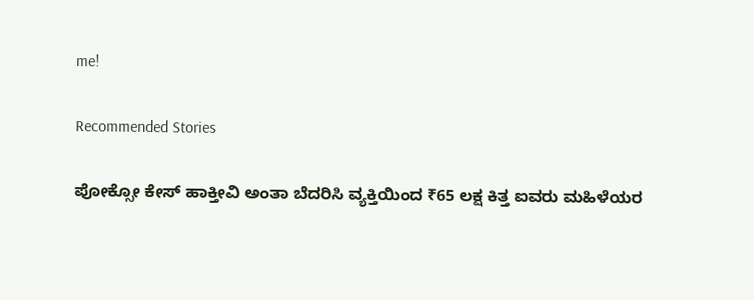me!

Recommended Stories

ಪೋಕ್ಸೋ ಕೇಸ್‌ ಹಾಕ್ತೀವಿ ಅಂತಾ ಬೆದರಿಸಿ ವ್ಯಕ್ತಿಯಿಂದ ₹65 ಲಕ್ಷ ಕಿತ್ತ ಐವರು ಮಹಿಳೆಯರ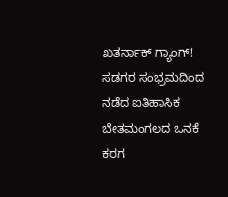ಖತರ್ನಾಕ್ ಗ್ಯಾಂಗ್!
ಸಡಗರ ಸಂಭ್ರಮದಿಂದ ನಡೆದ ಐತಿಹಾಸಿಕ ಬೇತಮಂಗಲದ ಒನಕೆ ಕರಗ